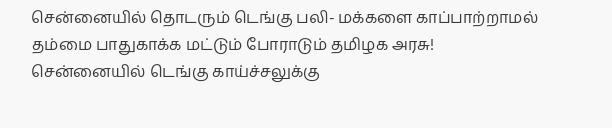சென்னையில் தொடரும் டெங்கு பலி- மக்களை காப்பாற்றாமல் தம்மை பாதுகாக்க மட்டும் போராடும் தமிழக அரசு!
சென்னையில் டெங்கு காய்ச்சலுக்கு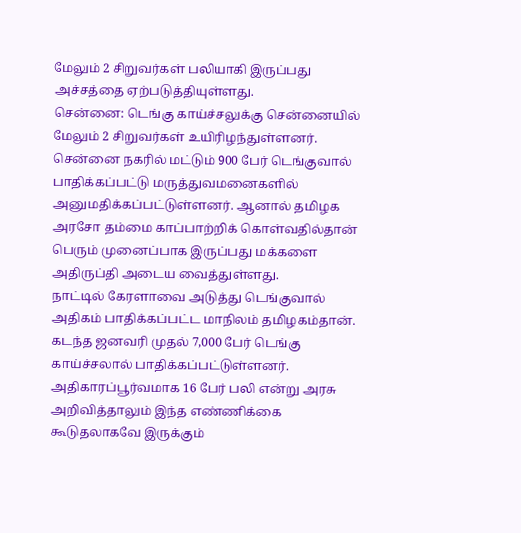மேலும் 2 சிறுவர்கள் பலியாகி இருப்பது அச்சத்தை ஏற்படுத்தியுள்ளது.
சென்னை: டெங்கு காய்ச்சலுக்கு சென்னையில் மேலும் 2 சிறுவர்கள் உயிரிழந்துள்ளனர். சென்னை நகரில் மட்டும் 900 பேர் டெங்குவால் பாதிக்கப்பட்டு மருத்துவமனைகளில் அனுமதிக்கப்பட்டுள்ளனர். ஆனால் தமிழக அரசோ தம்மை காப்பாற்றிக் கொள்வதில்தான் பெரும் முனைப்பாக இருப்பது மக்களை அதிருப்தி அடைய வைத்துள்ளது.
நாட்டில் கேரளாவை அடுத்து டெங்குவால் அதிகம் பாதிக்கப்பட்ட மாநிலம் தமிழகம்தான். கடந்த ஜனவரி முதல் 7,000 பேர் டெங்கு காய்ச்சலால் பாதிக்கப்பட்டுள்ளனர். அதிகாரப்பூர்வமாக 16 பேர் பலி என்று அரசு அறிவித்தாலும் இந்த எண்ணிக்கை கூடுதலாகவே இருக்கும்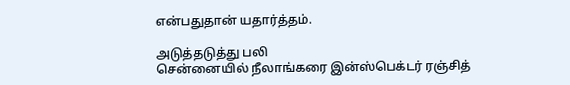என்பதுதான் யதார்த்தம்.

அடுத்தடுத்து பலி
சென்னையில் நீலாங்கரை இன்ஸ்பெக்டர் ரஞ்சித்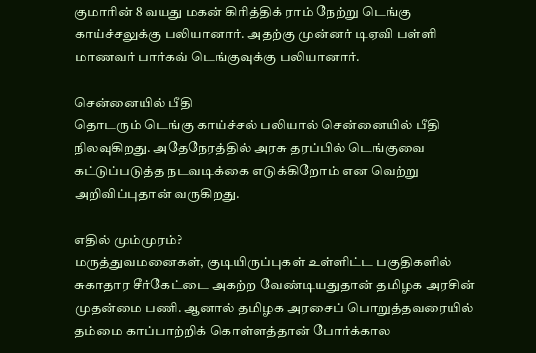குமாரின் 8 வயது மகன் கிரித்திக் ராம் நேற்று டெங்கு காய்ச்சலுக்கு பலியானார். அதற்கு முன்னர் டிஏவி பள்ளி மாணவர் பார்கவ் டெங்குவுக்கு பலியானார்.

சென்னையில் பீதி
தொடரும் டெங்கு காய்ச்சல் பலியால் சென்னையில் பீதி நிலவுகிறது. அதேநேரத்தில் அரசு தரப்பில் டெங்குவை கட்டுப்படுத்த நடவடிக்கை எடுக்கிறோம் என வெற்று அறிவிப்புதான் வருகிறது.

எதில் மும்முரம்?
மருத்துவமனைகள், குடியிருப்புகள் உள்ளிட்ட பகுதிகளில் சுகாதார சீர்கேட்டை அகற்ற வேண்டியதுதான் தமிழக அரசின் முதன்மை பணி. ஆனால் தமிழக அரசைப் பொறுத்தவரையில் தம்மை காப்பாற்றிக் கொள்ளத்தான் போர்க்கால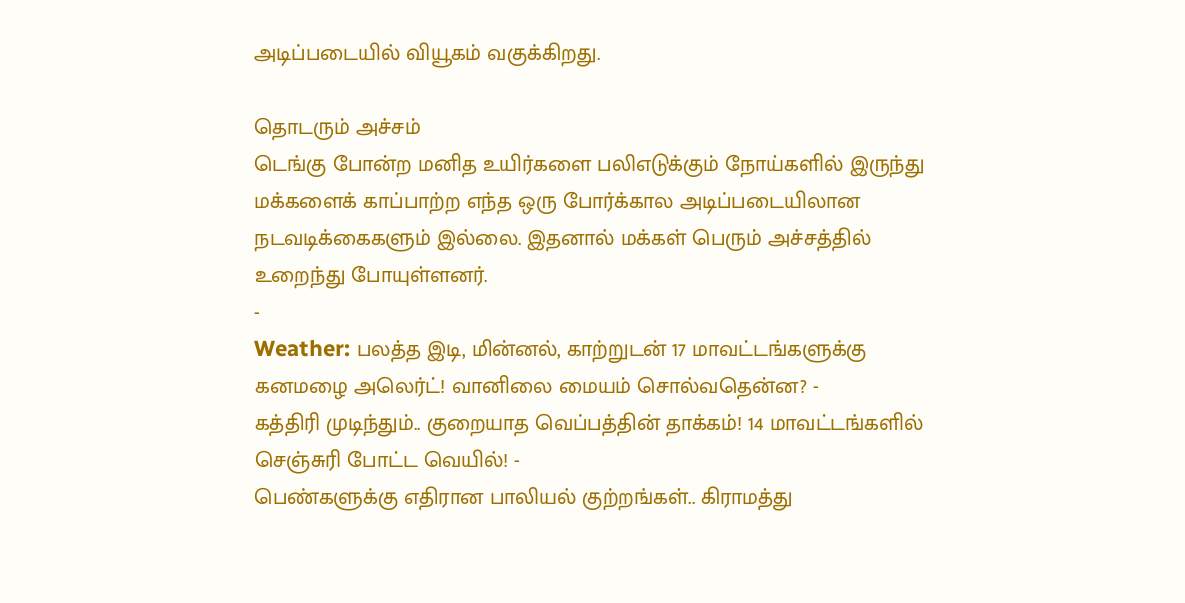அடிப்படையில் வியூகம் வகுக்கிறது.

தொடரும் அச்சம்
டெங்கு போன்ற மனித உயிர்களை பலிஎடுக்கும் நோய்களில் இருந்து மக்களைக் காப்பாற்ற எந்த ஒரு போர்க்கால அடிப்படையிலான நடவடிக்கைகளும் இல்லை. இதனால் மக்கள் பெரும் அச்சத்தில் உறைந்து போயுள்ளனர்.
-
Weather: பலத்த இடி, மின்னல், காற்றுடன் 17 மாவட்டங்களுக்கு கனமழை அலெர்ட்! வானிலை மையம் சொல்வதென்ன? -
கத்திரி முடிந்தும்.. குறையாத வெப்பத்தின் தாக்கம்! 14 மாவட்டங்களில் செஞ்சுரி போட்ட வெயில்! -
பெண்களுக்கு எதிரான பாலியல் குற்றங்கள்.. கிராமத்து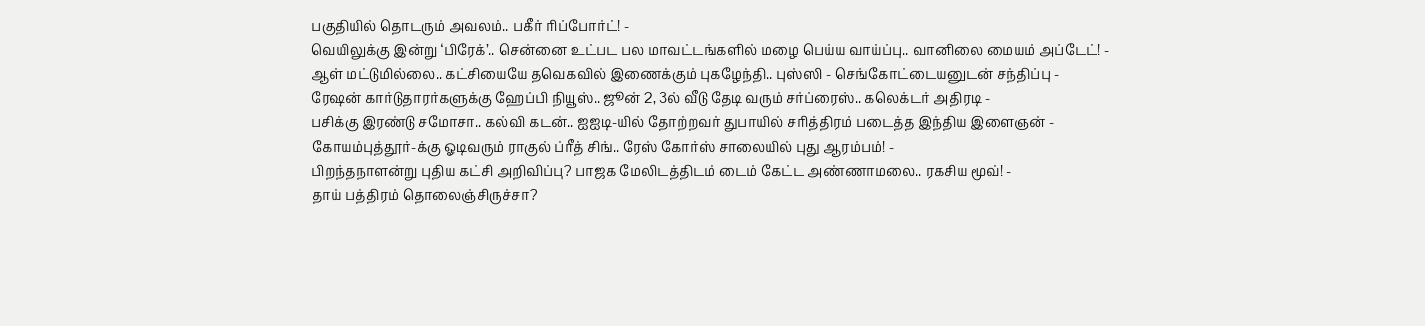பகுதியில் தொடரும் அவலம்.. பகீர் ரிப்போர்ட்! -
வெயிலுக்கு இன்று ‘பிரேக்’.. சென்னை உட்பட பல மாவட்டங்களில் மழை பெய்ய வாய்ப்பு.. வானிலை மையம் அப்டேட்! -
ஆள் மட்டுமில்லை.. கட்சியையே தவெகவில் இணைக்கும் புகழேந்தி.. புஸ்ஸி - செங்கோட்டையனுடன் சந்திப்பு -
ரேஷன் கார்டுதாரர்களுக்கு ஹேப்பி நியூஸ்.. ஜூன் 2, 3ல் வீடு தேடி வரும் சர்ப்ரைஸ்.. கலெக்டர் அதிரடி -
பசிக்கு இரண்டு சமோசா.. கல்வி கடன்.. ஐஐடி-யில் தோற்றவர் துபாயில் சரித்திரம் படைத்த இந்திய இளைஞன் -
கோயம்புத்தூர்-க்கு ஓடிவரும் ராகுல் ப்ரீத் சிங்.. ரேஸ் கோர்ஸ் சாலையில் புது ஆரம்பம்! -
பிறந்தநாளன்று புதிய கட்சி அறிவிப்பு? பாஜக மேலிடத்திடம் டைம் கேட்ட அண்ணாமலை.. ரகசிய மூவ்! -
தாய் பத்திரம் தொலைஞ்சிருச்சா?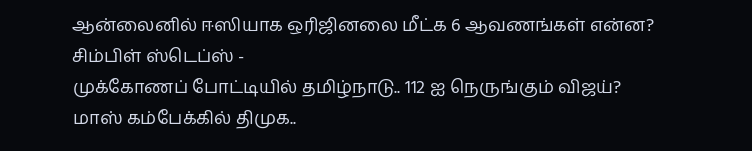ஆன்லைனில் ஈஸியாக ஒரிஜினலை மீட்க 6 ஆவணங்கள் என்ன? சிம்பிள் ஸ்டெப்ஸ் -
முக்கோணப் போட்டியில் தமிழ்நாடு.. 112 ஐ நெருங்கும் விஜய்? மாஸ் கம்பேக்கில் திமுக..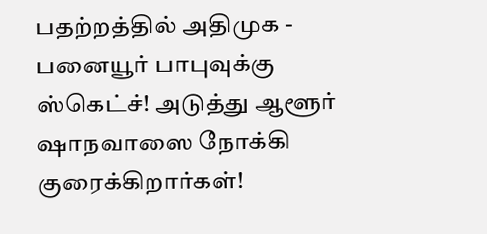பதற்றத்தில் அதிமுக -
பனையூர் பாபுவுக்கு ஸ்கெட்ச்! அடுத்து ஆளூர் ஷாநவாஸை நோக்கி குரைக்கிறார்கள்!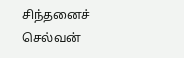சிந்தனைச் செல்வன்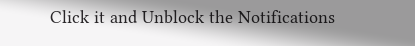Click it and Unblock the Notifications